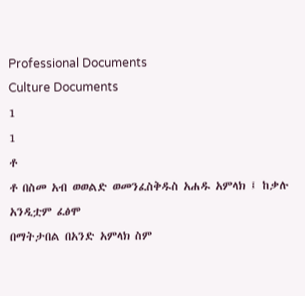Professional Documents
Culture Documents
1
1
ቶ
ቶ በስመ አብ ወወልድ ወመንፈስቅዱስ አሐዱ አምላክ ፤ ከቃሉ አንዲቷም ፈፅሞ
በማትታበል በአንድ አምላክ ስም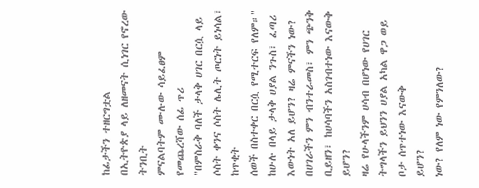ከፊታችን ተዘርግቷል
በኢትዮጵያ ላይ ለዘመናት ሲነገር የኖረው ትንቢት
ምናልባትም ሙሉው ሳይፈፀም የመጨረሻው ሰፊ ጥሪ
"በምስራቅ ባለች ታላቅ ሀገር በርሷ ላይ ሶስት ቀንና ሶስት ሌሊት ጦርነት ይነሳል፣ ከጥቂት
ሰወች በስተቀር በርሷ የሚተርፍ የለም።"
ከሁሉ በላይ ታላቅ ሀያል ንጉስ፣ ፈጣሪ እውነት አለ ይሆን? ዛሬ ምናችን ነው?
በሀገራችን ምን ብንተራመስ፣ ምን ጭንቅ ቢይዘን፣ ከሀሳባችን አስገብተነው እናውቅ ይሆን?
ዛሬ የሁላችንም ሀሳብ በሆነው የሀገር ትግላችን ይህንን ሀያል አካል ዋጋ ወይ ቦታ ሰጥተነው እናውቅ
ይሆን?
ነው? የለም ነው የምንለው?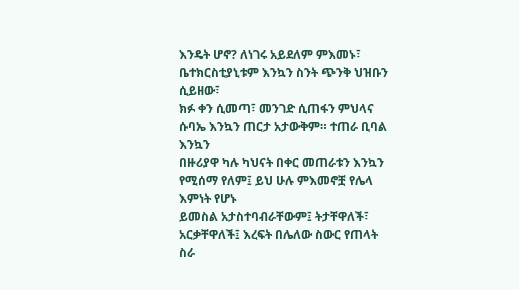እንዴት ሆኖ? ለነገሩ አይደለም ምእመኑ፣ ቤተክርስቲያኒቱም እንኳን ስንት ጭንቅ ህዝቡን ሲይዘው፣
ክፉ ቀን ሲመጣ፣ መንገድ ሲጠፋን ምህላና ሱባኤ እንኳን ጠርታ አታውቅም። ተጠራ ቢባል እንኳን
በዙሪያዋ ካሉ ካህናት በቀር መጠራቱን እንኳን የሚሰማ የለም፤ ይህ ሁሉ ምእመኖቿ የሌላ እምነት የሆኑ
ይመስል አታስተባብራቸውም፤ ትታቸዋለች፣ አርቃቸዋለች፤ እረፍት በሌለው ስውር የጠላት ስራ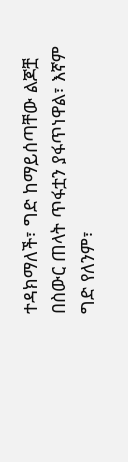ተዳክማለች፣ ግድ ከማይሰጣቸው ልጆቿ በስውር ጠላት ጥፋቷን ያፋጥነዋል፣ እኛም ግድ የለንም፣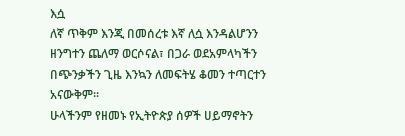እሷ
ለኛ ጥቅም እንጂ በመሰረቱ እኛ ለሷ እንዳልሆንን ዘንግተን ጨለማ ወርሶናል፣ በጋራ ወደአምላካችን
በጭንቃችን ጊዜ እንኳን ለመፍትሄ ቆመን ተጣርተን አናውቅም።
ሁላችንም የዘመኑ የኢትዮጵያ ሰዎች ሀይማኖትን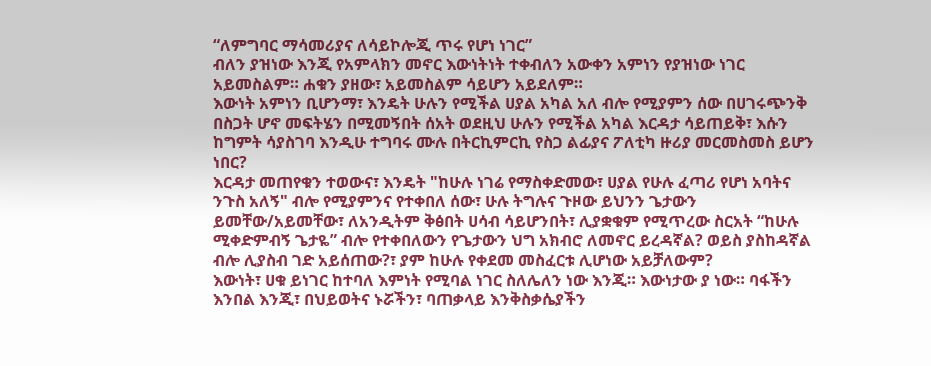“ለምግባር ማሳመሪያና ለሳይኮሎጂ ጥሩ የሆነ ነገር”
ብለን ያዝነው እንጂ የአምላክን መኖር እውነትነት ተቀብለን አውቀን አምነን የያዝነው ነገር
አይመስልም። ሐቁን ያዘው፣ አይመስልም ሳይሆን አይደለም።
እውነት አምነን ቢሆንማ፣ እንዴት ሁሉን የሚችል ሀያል አካል አለ ብሎ የሚያምን ሰው በሀገሩጭንቅ
በስጋት ሆኖ መፍትሄን በሚመኝበት ሰአት ወደዚህ ሁሉን የሚችል አካል እርዳታ ሳይጠይቅ፣ እሱን
ከግምት ሳያስገባ እንዲሁ ተግባሩ ሙሉ በትርኪምርኪ የስጋ ልፊያና ፖለቲካ ዙሪያ መርመስመስ ይሆን
ነበር?
እርዳታ መጠየቁን ተወውና፣ እንዴት "ከሁሉ ነገሬ የማስቀድመው፣ ሀያል የሁሉ ፈጣሪ የሆነ አባትና
ንጉስ አለኝ" ብሎ የሚያምንና የተቀበለ ሰው፣ ሁሉ ትግሉና ጉዞው ይህንን ጌታውን
ይመቸው/አይመቸው፣ ለአንዲትም ቅፅበት ሀሳብ ሳይሆንበት፣ ሊያቋቁም የሚጥረው ስርአት “ከሁሉ
ሚቀድምብኝ ጌታዬ” ብሎ የተቀበለውን የጌታውን ህግ አክብሮ ለመኖር ይረዳኛል? ወይስ ያስከዳኛል
ብሎ ሊያስብ ገድ አይሰጠው?፣ ያም ከሁሉ የቀደመ መስፈርቱ ሊሆነው አይቻለውም?
እውነት፣ ሀቁ ይነገር ከተባለ እምነት የሚባል ነገር ስለሌለን ነው እንጂ። እውነታው ያ ነው። ባፋችን
እንበል እንጂ፣ በህይወትና ኑሯችን፣ ባጠቃላይ እንቅስቃሴያችን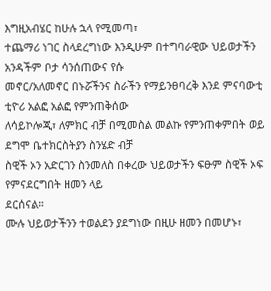እግዚአብሄር ከሁሉ ኋላ የሚመጣ፣
ተጨማሪ ነገር ስላደረግነው እንዲሁም በተግባራዊው ህይወታችን አንዳችም ቦታ ሳንሰጠውና የሱ
መኖር/አለመኖር በኑሯችንና ስራችን የማይንፀባረቅ እንደ ምናባውቲ ቲዮሪ አልፎ አልፎ የምንጠቅሰው
ለሳይኮሎጂ፣ ለምክር ብቻ በሚመስል መልኩ የምንጠቀምበት ወይ ደግሞ ቤተክርስትያን ስንሄድ ብቻ
ስዊች ኦን አድርገን ስንመለስ በቀረው ህይወታችን ፍፁም ስዊች ኦፍ የምናደርግበት ዘመን ላይ
ደርሰናል።
ሙሉ ህይወታችንን ተወልደን ያደግነው በዚሁ ዘመን በመሆኑ፣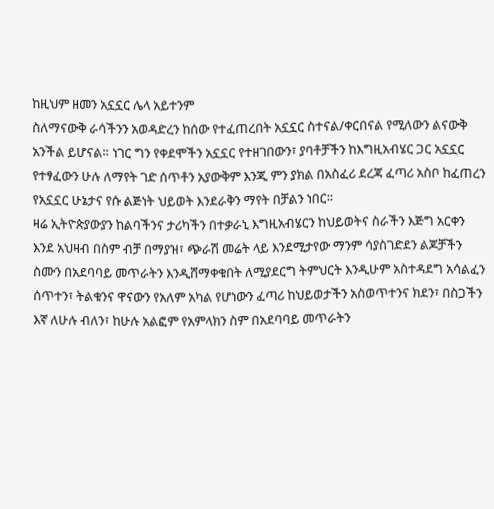ከዚህም ዘመን አኗኗር ሌላ አይተንም
ስለማናውቅ ራሳችንን አወዳድረን ከሰው የተፈጠረበት አኗኗር ስተናል/ቀርበናል የሚለውን ልናውቅ
አንችል ይሆናል። ነገር ግን የቀደሞችን አኗኗር የተዘገበውን፣ ያባቶቻችን ከእግዚአብሄር ጋር አኗኗር
የተፃፈውን ሁሉ ለማየት ገድ ሰጥቶን አያውቅም እንጂ ምን ያክል በአስፈሪ ደረጃ ፈጣሪ አስቦ ከፈጠረን
የአኗኗር ሁኔታና የሱ ልጅነት ህይወት እንደራቅን ማየት በቻልን ነበር።
ዛሬ ኢትዮጵያውያን ከልባችንና ታሪካችን በተቃራኒ እግዚአብሄርን ከህይወትና ስራችን እጅግ አርቀን
እንደ አህዛብ በስም ብቻ በማያዝ፣ ጭራሽ መሬት ላይ እንደሚታየው ማንም ሳያስገድደን ልጆቻችን
ስሙን በአደባባይ መጥራትን እንዲሸማቀቁበት ለሚያደርግ ትምህርት እንዲሁም አስተዳደግ አሳልፈን
ሰጥተን፣ ትልቁንና ዋናውን የአለም አካል የሆነውን ፈጣሪ ከህይወታችን አስወጥተንና ክደን፣ በስጋችን
እኛ ለሁሉ ብለን፣ ከሁሉ አልፎም የአምላክን ስም በአደባባይ መጥራትን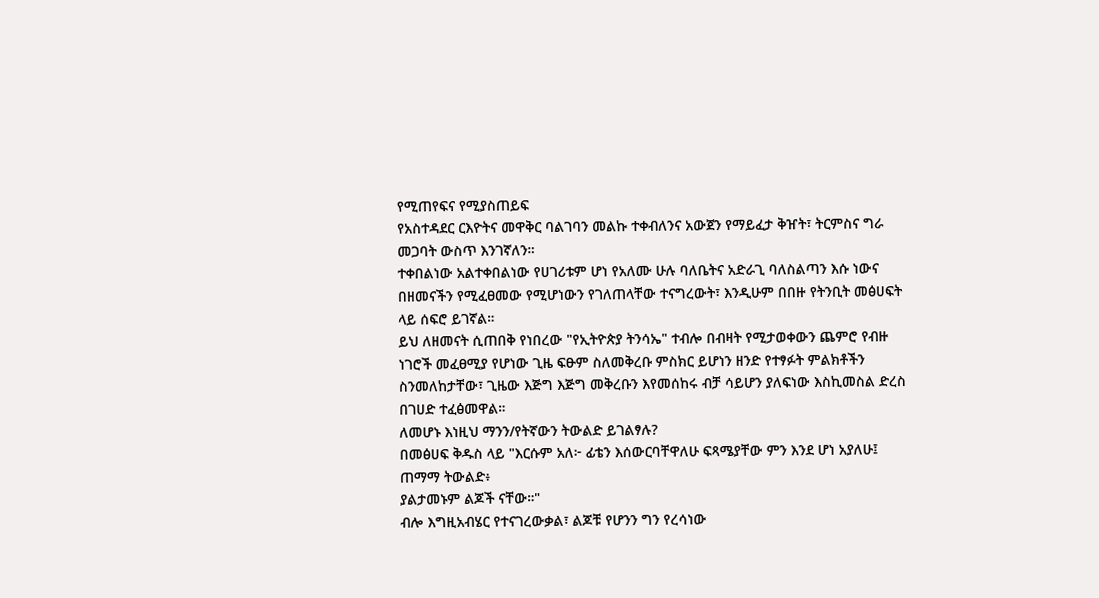የሚጠየፍና የሚያስጠይፍ
የአስተዳደር ርእዮትና መዋቅር ባልገባን መልኩ ተቀብለንና አውጀን የማይፈታ ቅዠት፣ ትርምስና ግራ
መጋባት ውስጥ እንገኛለን።
ተቀበልነው አልተቀበልነው የሀገሪቱም ሆነ የአለሙ ሁሉ ባለቤትና አድራጊ ባለስልጣን እሱ ነውና
በዘመናችን የሚፈፀመው የሚሆነውን የገለጠላቸው ተናግረውት፣ እንዲሁም በበዙ የትንቢት መፅሀፍት
ላይ ሰፍሮ ይገኛል።
ይህ ለዘመናት ሲጠበቅ የነበረው "የኢትዮጵያ ትንሳኤ" ተብሎ በብዛት የሚታወቀውን ጨምሮ የብዙ
ነገሮች መፈፀሚያ የሆነው ጊዜ ፍፁም ስለመቅረቡ ምስክር ይሆነን ዘንድ የተፃፉት ምልክቶችን
ስንመለከታቸው፣ ጊዜው እጅግ እጅግ መቅረቡን እየመሰከሩ ብቻ ሳይሆን ያለፍነው እስኪመስል ድረስ
በገሀድ ተፈፅመዋል።
ለመሆኑ እነዚህ ማንን/የትኛውን ትውልድ ይገልፃሉ?
በመፅሀፍ ቅዱስ ላይ "እርሱም አለ፦ ፊቴን እሰውርባቸዋለሁ ፍጻሜያቸው ምን እንደ ሆነ አያለሁ፤ ጠማማ ትውልድ፥
ያልታመኑም ልጆች ናቸው።"
ብሎ እግዚአብሄር የተናገረውቃል፣ ልጆቹ የሆንን ግን የረሳነው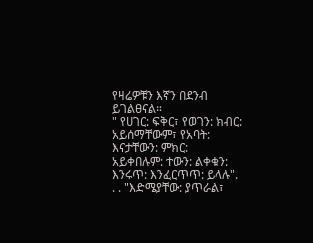የዛሬዎቹን እኛን በደንብ ይገልፀናል።
" የሀገር: ፍቅር፣ የወገን: ክብር: አይሰማቸውም፣ የአባት: እናታቸውን: ምክር:
አይቀበሉም: ተውን: ልቀቁን: እንሩጥ: እንፈርጥጥ: ይላሉ". . . "እድሜያቸው: ያጥራል፣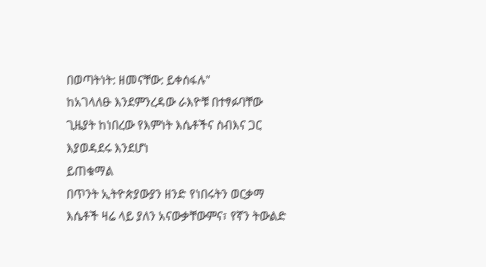በወጣትነት: ዘመናቸው: ይቀሰፋሉ"
ከአገላለፁ እንደምንረዳው ራእዮቹ በተፃፉባቸው ጊዜያት ከነበረው የእምነት እሴቶችና ስብእና ጋር እያወዳደሩ እንደሆነ
ይጠቁማል
በጥንት ኢትዮጵያውያን ዘንድ የነበሩትን ወርቃማ እሴቶች ዛሬ ላይ ያለን አናውቃቸውምና፣ የኛን ትውልድ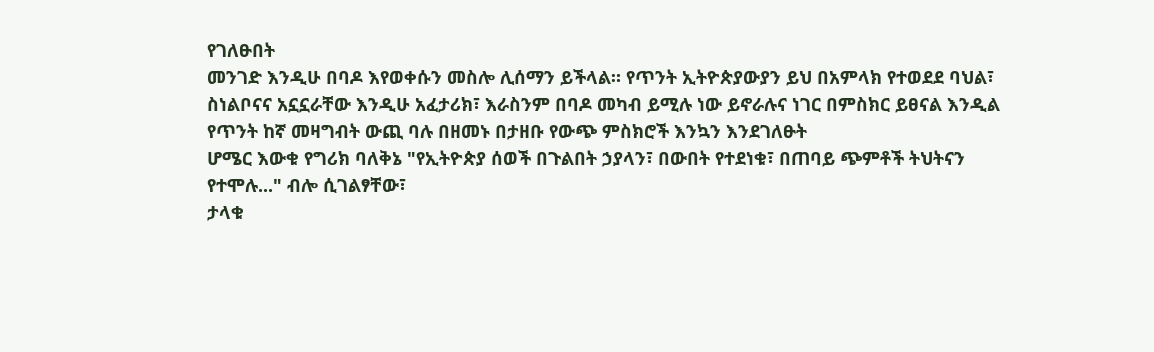የገለፁበት
መንገድ እንዲሁ በባዶ እየወቀሱን መስሎ ሊሰማን ይችላል። የጥንት ኢትዮጵያውያን ይህ በአምላክ የተወደደ ባህል፣
ስነልቦናና አኗኗራቸው እንዲሁ አፈታሪክ፣ እራስንም በባዶ መካብ ይሚሉ ነው ይኖራሉና ነገር በምስክር ይፀናል እንዲል
የጥንት ከኛ መዛግብት ውጪ ባሉ በዘመኑ በታዘቡ የውጭ ምስክሮች እንኳን እንደገለፁት
ሆሜር እውቁ የግሪክ ባለቅኔ "የኢትዮጵያ ሰወች በጉልበት ኃያላን፣ በውበት የተደነቁ፣ በጠባይ ጭምቶች ትህትናን
የተሞሉ..." ብሎ ሲገልፃቸው፣
ታላቁ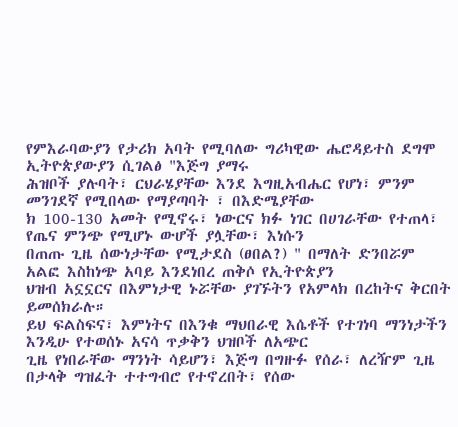የምእራባውያን የታሪክ አባት የሚባለው ግሪካዊው ሔሮዳይተስ ደግሞ ኢትዮጵያውያን ሲገልፅ "እጅግ ያማሩ
ሕዝቦች ያሉባት፣ ርህራሄያቸው እንደ እግዚአብሔር የሆነ፣ ምንም መንገደኛ የሚበላው የማያጣባት ፣ በእድሜያቸው
ክ 100-130 አመት የሚኖሩ፣ ነውርና ክፉ ነገር በሀገራቸው የተጠላ፣ የጤና ምንጭ የሚሆኑ ውሆች ያሏቸው፣ እነሱን
በጠጡ ጊዜ ሰውነታቸው የሚታደስ (ፀበል?) " በማለት ድንበሯም አልፎ እስከነጭ አባይ እንደነበረ ጠቅሶ የኢትዮጵያን
ህዝብ አኗኗርና በእምነታዊ ኑሯቸው ያገኙትን የአምላክ በረከትና ቅርበት ይመሰክራሉ።
ይህ ፍልስፍና፣ እምነትና በእንቁ ማህበራዊ እሴቶች የተገነባ ማንነታችን እንዲሁ የተወሰኑ አናሳ ጥቃቅን ህዝቦች ለአጭር
ጊዜ የነበራቸው ማንነት ሳይሆን፣ እጅግ በግዙፉ የሰራ፣ ለረዥም ጊዜ በታላቅ ግዝፈት ተተግብሮ የተኖረበት፣ የሰው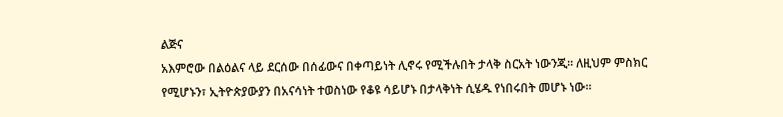ልጅና
አእምሮው በልዕልና ላይ ደርሰው በሰፊውና በቀጣይነት ሊኖሩ የሚችሉበት ታላቅ ስርአት ነውንጂ። ለዚህም ምስክር
የሚሆኑን፣ ኢትዮጵያውያን በአናሳነት ተወስነው የቆዩ ሳይሆኑ በታላቅነት ሲሄዱ የነበሩበት መሆኑ ነው።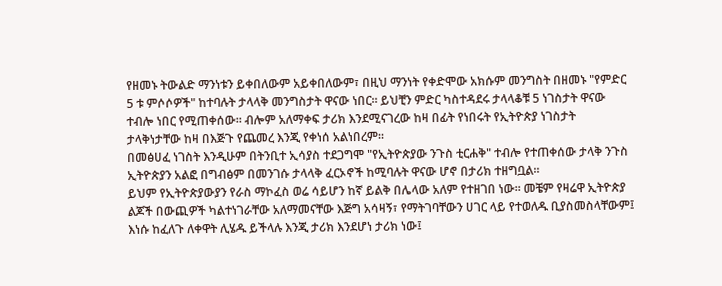የዘመኑ ትውልድ ማንነቱን ይቀበለውም አይቀበለውም፣ በዚህ ማንነት የቀድሞው አክሱም መንግስት በዘመኑ "የምድር
5 ቱ ምሶሶዎች" ከተባሉት ታላላቅ መንግስታት ዋናው ነበር። ይህቺን ምድር ካስተዳደሩ ታላላቆቹ 5 ነገስታት ዋናው
ተብሎ ነበር የሚጠቀሰው። ብሎም አለማቀፍ ታሪክ እንደሚናገረው ከዛ በፊት የነበሩት የኢትዮጵያ ነገስታት
ታላቅነታቸው ከዛ በእጅጉ የጨመረ እንጂ የቀነሰ አልነበረም።
በመፅሀፈ ነገስት እንዲሁም በትንቢተ ኢሳያስ ተደጋግሞ "የኢትዮጵያው ንጉስ ቲርሐቅ" ተብሎ የተጠቀሰው ታላቅ ንጉስ
ኢትዮጵያን አልፎ በግብፅም በመንገሱ ታላላቅ ፈርኦኖች ከሚባሉት ዋናው ሆኖ በታሪክ ተዘግቧል።
ይህም የኢትዮጵያውያን የራስ ማኮፈስ ወሬ ሳይሆን ከኛ ይልቅ በሌላው አለም የተዘገበ ነው። መቼም የዛሬዋ ኢትዮጵያ
ልጆች በውጪዎች ካልተነገራቸው አለማመናቸው እጅግ አሳዛኝ፣ የማትገባቸውን ሀገር ላይ የተወለዱ ቢያስመስላቸውም፤
እነሱ ከፈለጉ ለቀዋት ሊሄዱ ይችላሉ እንጂ ታሪክ እንደሆነ ታሪክ ነው፤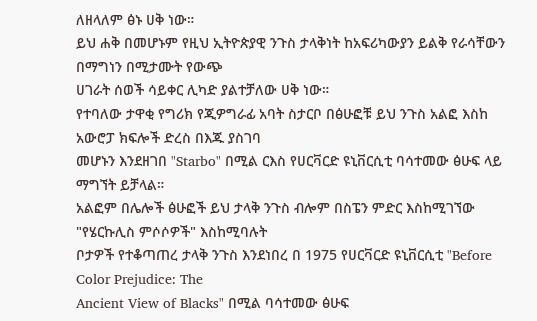ለዘላለም ፅኑ ሀቅ ነው።
ይህ ሐቅ በመሆኑም የዚህ ኢትዮጵያዊ ንጉስ ታላቅነት ከአፍሪካውያን ይልቅ የራሳቸውን በማግነን በሚታሙት የውጭ
ሀገራት ሰወች ሳይቀር ሊካድ ያልተቻለው ሀቅ ነው።
የተባለው ታዋቂ የግሪክ የጂዎግራፊ አባት ስታርቦ በፅሁፎቹ ይህ ንጉስ አልፎ እስከ አውሮፓ ክፍሎች ድረስ በእጁ ያስገባ
መሆኑን እንደዘገበ "Starbo" በሚል ርእስ የሀርቫርድ ዩኒቨርሲቲ ባሳተመው ፅሁፍ ላይ ማግኘት ይቻላል።
አልፎም በሌሎች ፅሁፎች ይህ ታላቅ ንጉስ ብሎም በስፔን ምድር እስከሚገኘው "የሄርኩሊስ ምሶሶዎች" እስከሚባሉት
ቦታዎች የተቆጣጠረ ታላቅ ንጉስ እንደነበረ በ 1975 የሀርቫርድ ዩኒቨርሲቲ "Before Color Prejudice: The
Ancient View of Blacks" በሚል ባሳተመው ፅሁፍ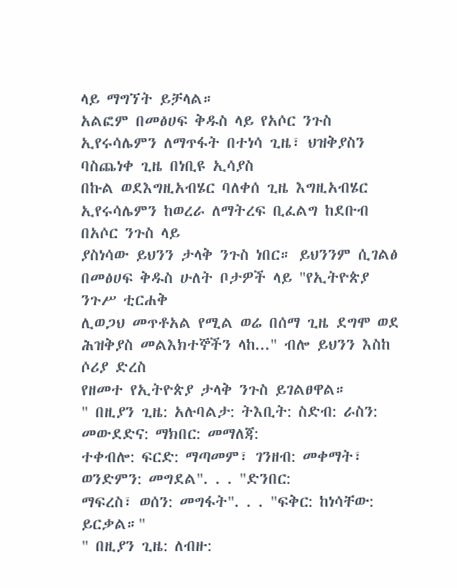ላይ ማግኘት ይቻላል።
አልፎም በመፅሀፍ ቅዱስ ላይ የአሶር ንጉስ ኢየሩሳሌምን ለማጥፋት በተነሳ ጊዜ፣ ህዝቅያስን ባስጨነቀ ጊዜ በነቢዩ ኢሳያስ
በኩል ወደእግዚአብሄር ባለቀሰ ጊዜ እግዚአብሄር ኢየሩሳሌምን ከወረራ ለማትረፍ ቢፈልግ ከደቡብ በአሶር ንጉስ ላይ
ያስነሳው ይህንን ታላቅ ንጉስ ነበር። ይህንንም ሲገልፅ በመፅሀፍ ቅዱስ ሁለት ቦታዎች ላይ "የኢትዮጵያ ንጉሥ ቲርሐቅ
ሊወጋህ መጥቶአል የሚል ወሬ በሰማ ጊዜ ደግሞ ወደ ሕዝቅያስ መልእክተኞችን ላከ..." ብሎ ይህንን እስከ ሶሪያ ድረስ
የዘመተ የኢትዮጵያ ታላቅ ንጉስ ይገልፀዋል።
" በዚያን ጊዜ: አሉባልታ: ትእቢት: ስድብ: ራስን: መውደድና: ማክበር: መማለጃ:
ተቀብሎ: ፍርድ: ማጣመም፣ ገንዘብ: መቀማት፣ ወንድምን: መግደል". . . "ድንበር:
ማፍረስ፣ ወሰን: መግፋት". . . "ፍቅር: ከነሳቸው: ይርቃል።"
" በዚያን ጊዜ: ለብዙ: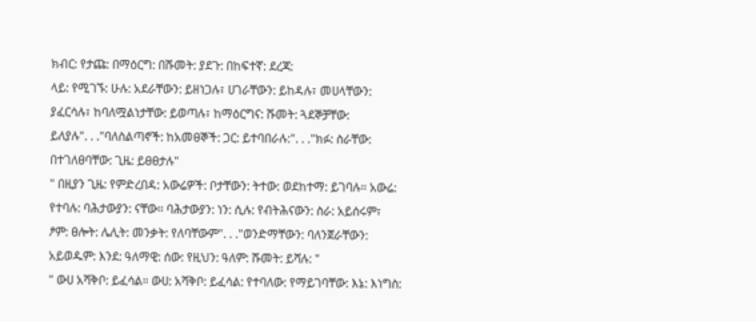ክብር: የታጩ: በማዕርግ: በሹመት: ያደጉ: በከፍተኛ: ደረጃ:
ላይ: የሚገኙ: ሁሉ: አደራቸውን: ይዘነጋሉ፣ ሀገራቸውን: ይከዳሉ፣ መሀላቸውን:
ያፈርሳሉ፣ ከባለሟልነታቸው: ይወጣሉ፣ ከማዕርግና: ሹመት: ጓደኞቻቸው:
ይለያሉ". . ."ባለስልጣኖች: ከአመፀኞች: ጋር: ይተባበራሉ:". . ."ክፉ: ስራቸው:
በተገለፀባቸው: ጊዜ: ይፀፀታሉ"
" በዚያን ጊዜ: የምድረበዳ: አውሬዎች: ቦታቸውን: ትተው: ወደከተማ: ይገባሉ። አውሬ:
የተባሉ: ባሕታውያን: ናቸው። ባሕታውያን: ነን: ሲሉ: የብትሕናውን: ስራ: አይሰሩም፣
ፆም: ፀሎት: ሌሊት: መንቃት: የለባቸውም". . ."ወንድማቸውን: ባለንጀራቸውን:
አይወዱም: እንደ: ዓለማዊ: ሰው: የዚህን: ዓለም: ሹመት: ይሻሉ: "
" ውሀ አሻቅቦ: ይፈሳል። ውሀ: አሻቅቦ: ይፈሳል: የተባለው: የማይገባቸው: እኔ: እነግስ: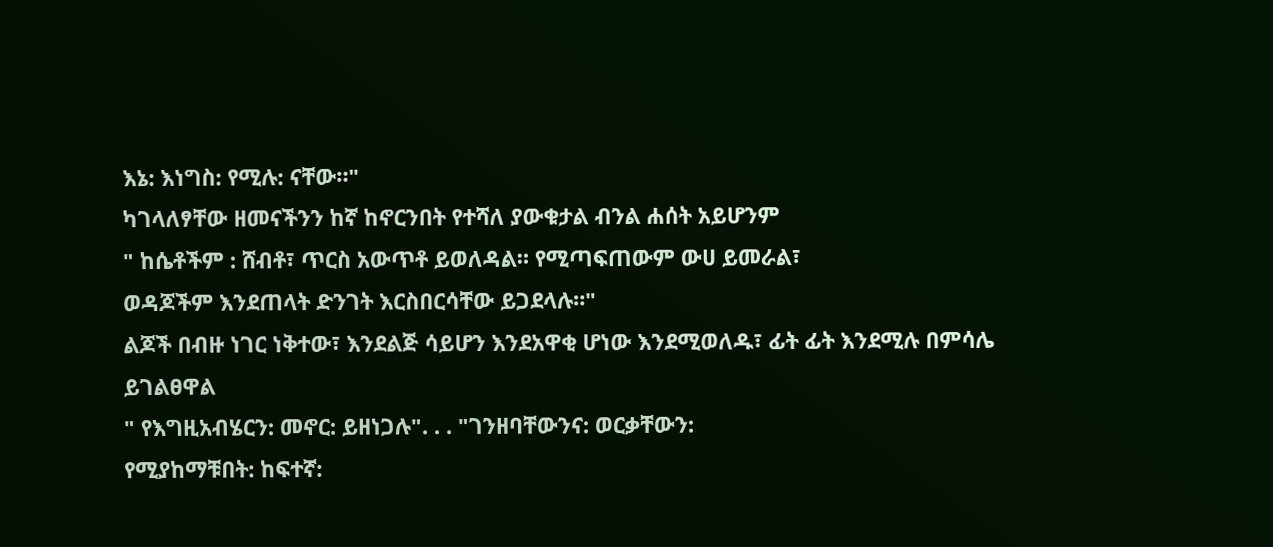እኔ: እነግስ: የሚሉ: ናቸው።"
ካገላለፃቸው ዘመናችንን ከኛ ከኖርንበት የተሻለ ያውቁታል ብንል ሐሰት አይሆንም
" ከሴቶችም : ሸብቶ፣ ጥርስ አውጥቶ ይወለዳል። የሚጣፍጠውም ውሀ ይመራል፣
ወዳጆችም እንደጠላት ድንገት እርስበርሳቸው ይጋደላሉ።"
ልጆች በብዙ ነገር ነቅተው፣ እንደልጅ ሳይሆን እንደአዋቂ ሆነው እንደሚወለዱ፣ ፊት ፊት እንደሚሉ በምሳሌ ይገልፀዋል
" የእግዚአብሄርን: መኖር: ይዘነጋሉ". . . "ገንዘባቸውንና: ወርቃቸውን:
የሚያከማቹበት: ከፍተኛ: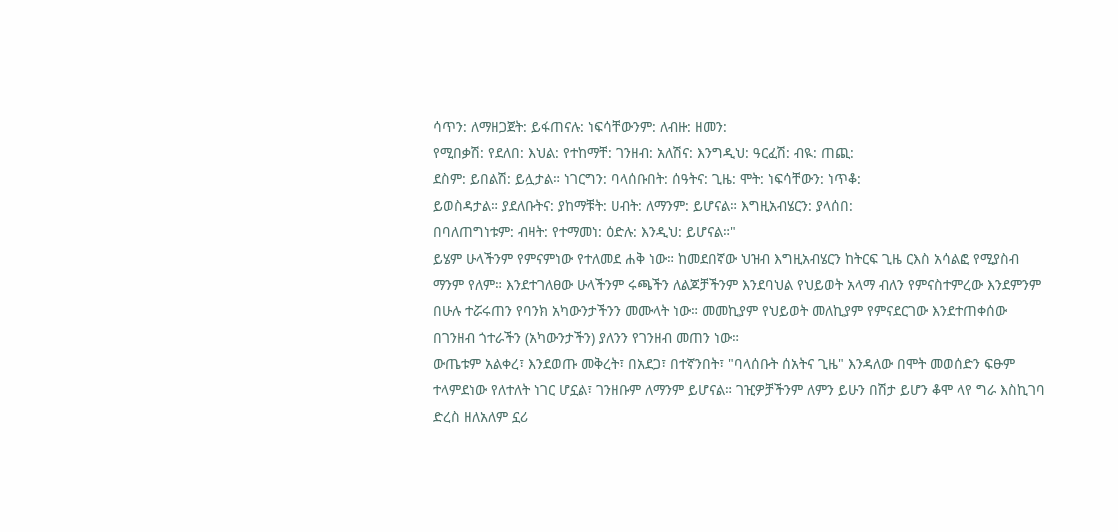ሳጥን: ለማዘጋጀት: ይፋጠናሉ: ነፍሳቸውንም: ለብዙ: ዘመን:
የሚበቃሽ: የደለበ: እህል: የተከማቸ: ገንዘብ: አለሽና: እንግዲህ: ዓርፈሽ: ብዪ: ጠጪ:
ደስም: ይበልሽ: ይሏታል። ነገርግን: ባላሰቡበት: ሰዓትና: ጊዜ: ሞት: ነፍሳቸውን: ነጥቆ:
ይወስዳታል። ያደለቡትና: ያከማቹት: ሀብት: ለማንም: ይሆናል። እግዚአብሄርን: ያላሰበ:
በባለጠግነቱም: ብዛት: የተማመነ: ዕድሉ: እንዲህ: ይሆናል።"
ይሄም ሁላችንም የምናምነው የተለመደ ሐቅ ነው። ከመደበኛው ህዝብ እግዚአብሄርን ከትርፍ ጊዜ ርእስ አሳልፎ የሚያስብ
ማንም የለም። እንደተገለፀው ሁላችንም ሩጫችን ለልጆቻችንም እንደባህል የህይወት አላማ ብለን የምናስተምረው እንደምንም
በሁሉ ተሯሩጠን የባንክ አካውንታችንን መሙላት ነው። መመኪያም የህይወት መለኪያም የምናደርገው እንደተጠቀሰው
በገንዘብ ጎተራችን (አካውንታችን) ያለንን የገንዘብ መጠን ነው።
ውጤቱም አልቀረ፣ እንደወጡ መቅረት፣ በአደጋ፣ በተኛንበት፣ "ባላሰቡት ሰአትና ጊዜ" እንዳለው በሞት መወሰድን ፍፁም
ተላምደነው የለተለት ነገር ሆኗል፣ ገንዘቡም ለማንም ይሆናል። ገዢዎቻችንም ለምን ይሁን በሽታ ይሆን ቆሞ ላየ ግራ እስኪገባ
ድረስ ዘለአለም ኗሪ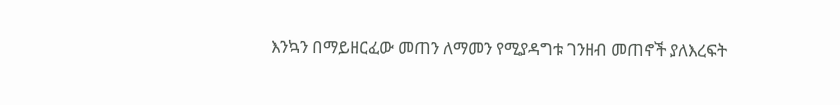እንኳን በማይዘርፈው መጠን ለማመን የሚያዳግቱ ገንዘብ መጠኖች ያለእረፍት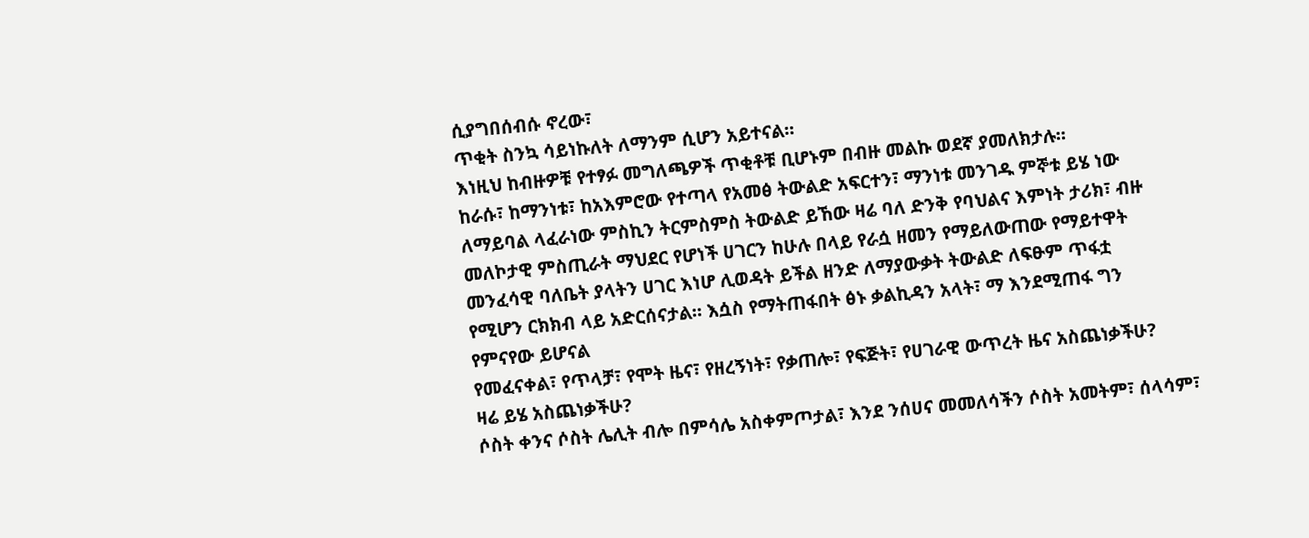ሲያግበሰብሱ ኖረው፣
ጥቂት ስንኳ ሳይነኩለት ለማንም ሲሆን አይተናል።
እነዚህ ከብዙዎቹ የተፃፉ መግለጫዎች ጥቂቶቹ ቢሆኑም በብዙ መልኩ ወደኛ ያመለክታሉ።
ከራሱ፣ ከማንነቱ፣ ከአእምሮው የተጣላ የአመፅ ትውልድ አፍርተን፣ ማንነቱ መንገዱ ምኞቱ ይሄ ነው
ለማይባል ላፈራነው ምስኪን ትርምስምስ ትውልድ ይኸው ዛሬ ባለ ድንቅ የባህልና እምነት ታሪክ፣ ብዙ
መለኮታዊ ምስጢራት ማህደር የሆነች ሀገርን ከሁሉ በላይ የራሷ ዘመን የማይለውጠው የማይተዋት
መንፈሳዊ ባለቤት ያላትን ሀገር እነሆ ሊወዳት ይችል ዘንድ ለማያውቃት ትውልድ ለፍፁም ጥፋቷ
የሚሆን ርክክብ ላይ አድርሰናታል። እሷስ የማትጠፋበት ፅኑ ቃልኪዳን አላት፣ ማ እንደሚጠፋ ግን
የምናየው ይሆናል
የመፈናቀል፣ የጥላቻ፣ የሞት ዜና፣ የዘረኝነት፣ የቃጠሎ፣ የፍጅት፣ የሀገራዊ ውጥረት ዜና አስጨነቃችሁ?
ዛሬ ይሄ አስጨነቃችሁ?
ሶስት ቀንና ሶስት ሌሊት ብሎ በምሳሌ አስቀምጦታል፣ እንደ ንሰሀና መመለሳችን ሶስት አመትም፣ ሰላሳም፣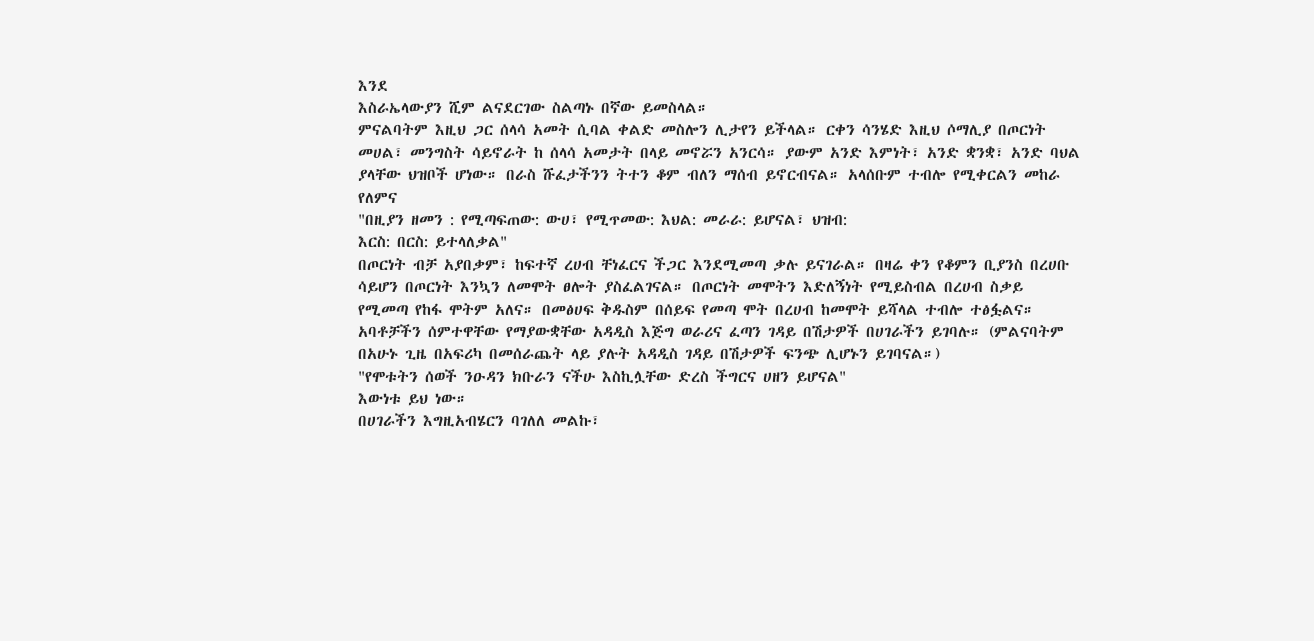እንደ
እስራኤላውያን ሺም ልናደርገው ስልጣኑ በኛው ይመስላል።
ምናልባትም እዚህ ጋር ሰላሳ አመት ሲባል ቀልድ መስሎን ሊታየን ይችላል። ርቀን ሳንሄድ እዚህ ሶማሊያ በጦርነት
መሀል፣ መንግስት ሳይኖራት ከ ሰላሳ አመታት በላይ መኖሯን አንርሳ። ያውም አንድ እምነት፣ አንድ ቋንቋ፣ አንድ ባህል
ያላቸው ህዝቦች ሆነው። በራስ ሹፈታችንን ትተን ቆም ብለን ማሰብ ይኖርብናል። አላሰቡም ተብሎ የሚቀርልን መከራ
የለምና
"በዚያን ዘመን : የሚጣፍጠው: ውሀ፣ የሚጥመው: እህል: መራራ: ይሆናል፣ ህዝብ:
እርስ: በርስ: ይተላለቃል"
በጦርነት ብቻ አያበቃም፣ ከፍተኛ ረሀብ ቸነፈርና ችጋር እንደሚመጣ ቃሉ ይናገራል። በዛሬ ቀን የቆምን ቢያንስ በረሀቡ
ሳይሆን በጦርነት እንኳን ለመሞት ፀሎት ያስፈልገናል። በጦርነት መሞትን እድለኝነት የሚይስብል በረሀብ ስቃይ
የሚመጣ የከፋ ሞትም አለና። በመፅሀፍ ቅዱስም በሰይፍ የመጣ ሞት በረሀብ ከመሞት ይሻላል ተብሎ ተፅፏልና።
አባቶቻችን ሰምተዋቸው የማያውቋቸው አዳዲስ እጅግ ወራሪና ፈጣን ገዳይ በሽታዎች በሀገራችን ይገባሉ። (ምልናባትም
በአሁኑ ጊዜ በአፍሪካ በመሰራጨት ላይ ያሉት አዳዲስ ገዳይ በሽታዎች ፍንጭ ሊሆኑን ይገባናል።)
"የሞቱትን ሰወች ንዑዳን ክቡራን ናችሁ እስኪሏቸው ድረስ ችግርና ሀዘን ይሆናል"
እውነቱ ይህ ነው።
በሀገራችን እግዚአብሄርን ባገለለ መልኩ፣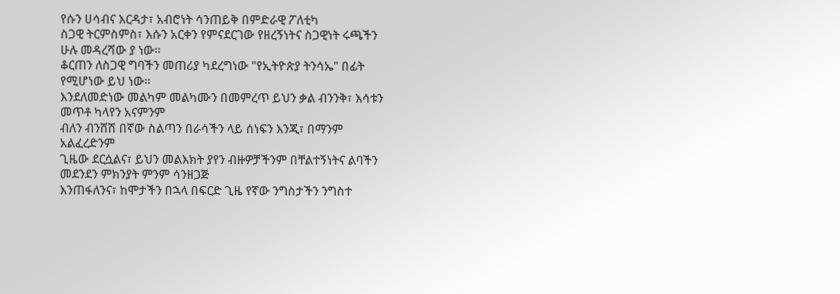የሱን ሀሳብና እርዳታ፣ አብሮነት ሳንጠይቅ በምድራዊ ፖለቲካ
ስጋዊ ትርምስምስ፣ እሱን አርቀን የምናደርገው የዘረኝነትና ስጋዊነት ሩጫችን ሁሉ መዳረሻው ያ ነው።
ቆርጠን ለስጋዊ ግባችን መጠሪያ ካደረግነው "የኢትዮጵያ ትንሳኤ" በፊት የሚሆነው ይህ ነው።
እንደለመድነው መልካም መልካሙን በመምረጥ ይህን ቃል ብንንቅ፣ እሳቱን መጥቶ ካላየን አናምንም
ብለን ብንሸሽ በኛው ስልጣን በራሳችን ላይ ሰነፍን እንጂ፣ በማንም አልፈረድንም
ጊዜው ደርሷልና፣ ይህን መልእክት ያየን ብዙዎቻችንም በቸልተኝነትና ልባችን መደንደን ምክንያት ምንም ሳንዘጋጅ
እንጠፋለንና፣ ከሞታችን በኋላ በፍርድ ጊዜ የኛው ንግስታችን ንግስተ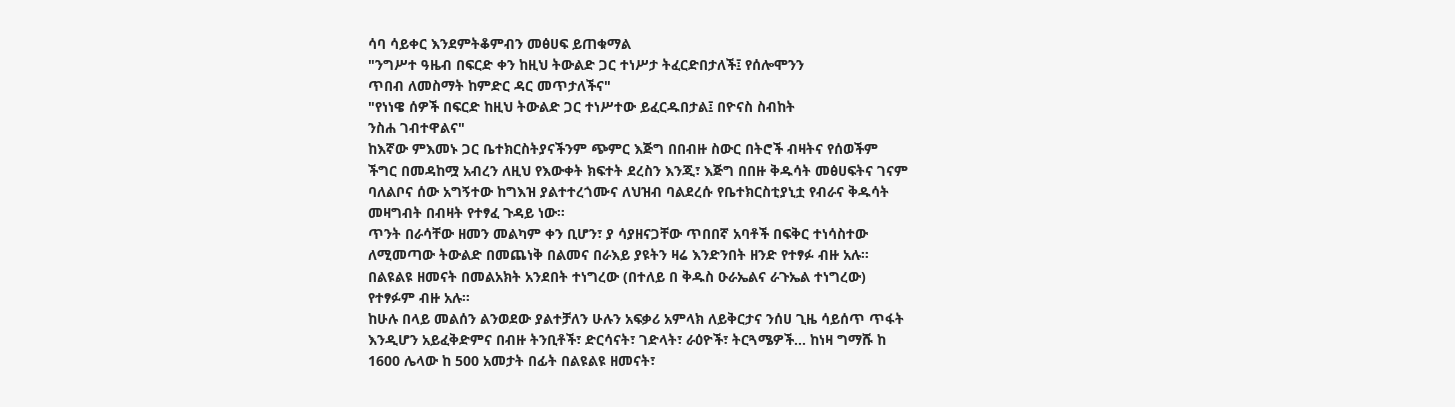ሳባ ሳይቀር እንደምትቆምብን መፅሀፍ ይጠቁማል
"ንግሥተ ዓዜብ በፍርድ ቀን ከዚህ ትውልድ ጋር ተነሥታ ትፈርድበታለች፤ የሰሎሞንን
ጥበብ ለመስማት ከምድር ዳር መጥታለችና"
"የነነዌ ሰዎች በፍርድ ከዚህ ትውልድ ጋር ተነሥተው ይፈርዱበታል፤ በዮናስ ስብከት
ንስሐ ገብተዋልና"
ከእኛው ምእመኑ ጋር ቤተክርስትያናችንም ጭምር እጅግ በበብዙ ስውር በትሮች ብዛትና የሰወችም
ችግር በመዳከሟ አብረን ለዚህ የእውቀት ክፍተት ደረስን እንጂ፣ እጅግ በበዙ ቅዱሳት መፅሀፍትና ገናም
ባለልቦና ሰው አግኝተው ከግእዝ ያልተተረጎሙና ለህዝብ ባልደረሱ የቤተክርስቲያኒቷ የብራና ቅዱሳት
መዛግብት በብዛት የተፃፈ ጉዳይ ነው።
ጥንት በራሳቸው ዘመን መልካም ቀን ቢሆን፣ ያ ሳያዘናጋቸው ጥበበኛ አባቶች በፍቅር ተነሳስተው
ለሚመጣው ትውልድ በመጨነቅ በልመና በራእይ ያዩትን ዛሬ እንድንበት ዘንድ የተፃፉ ብዙ አሉ።
በልዩልዩ ዘመናት በመልአክት አንደበት ተነግረው (በተለይ በ ቅዱስ ዑራኤልና ራጉኤል ተነግረው)
የተፃፉም ብዙ አሉ።
ከሁሉ በላይ መልሰን ልንወደው ያልተቻለን ሁሉን አፍቃሪ አምላክ ለይቅርታና ንሰሀ ጊዜ ሳይሰጥ ጥፋት
እንዲሆን አይፈቅድምና በብዙ ትንቢቶች፣ ድርሳናት፣ ገድላት፣ ራዕዮች፣ ትርጓሜዎች... ከነዛ ግማሹ ከ
1600 ሌላው ከ 500 አመታት በፊት በልዩልዩ ዘመናት፣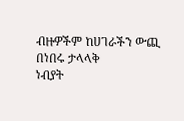ብዙዎችም ከሀገራችን ውጪ በነበሩ ታላላቅ
ነብያት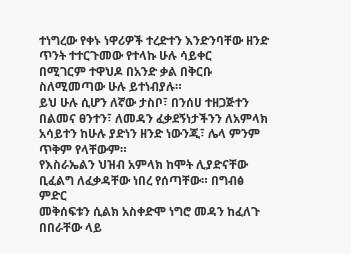ተነግረው የቀኑ ነዋሪዎች ተረድተን እንድንባቸው ዘንድ ጥንት ተተርጉመው የተላኩ ሁሉ ሳይቀር
በሚገርም ተዋህዶ በአንድ ቃል በቅርቡ ስለሚመጣው ሁሉ ይተነብያሉ።
ይህ ሁሉ ሲሆን ለኛው ታስቦ፣ በንሰሀ ተዘጋጅተን በልመና ፀንተን፣ ለመዳን ፈቃደኝነታችንን ለአምላክ
አሳይተን ከሁሉ ያድነን ዘንድ ነውንጂ፣ ሌላ ምንም ጥቅም የላቸውም።
የእስራኤልን ህዝብ አምላክ ከሞት ሊያድናቸው ቢፈልግ ለፈቃዳቸው ነበረ የሰጣቸው። በግብፅ ምድር
መቅሰፍቱን ሲልክ አስቀድሞ ነግሮ መዳን ከፈለጉ በበራቸው ላይ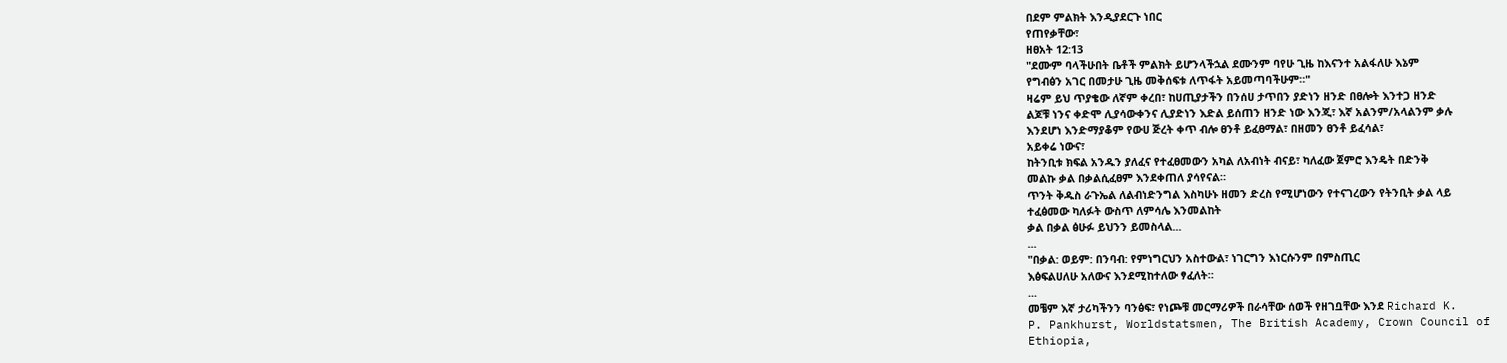በደም ምልክት እንዲያደርጉ ነበር
የጠየቃቸው፣
ዘፀአት 12:13
"ደሙም ባላችሁበት ቤቶች ምልክት ይሆንላችኋል ደሙንም ባየሁ ጊዜ ከእናንተ አልፋለሁ እኔም
የግብፅን አገር በመታሁ ጊዜ መቅሰፍቱ ለጥፋት አይመጣባችሁም።"
ዛሬም ይህ ጥያቄው ለኛም ቀረበ፣ ከሀጢያታችን በንሰሀ ታጥበን ያድነን ዘንድ በፀሎት እንተጋ ዘንድ
ልጆቹ ነንና ቀድሞ ሊያሳውቀንና ሊያድነን እድል ይሰጠን ዘንድ ነው እንጂ፣ እኛ አልንም/አላልንም ቃሉ
እንደሆነ እንድማያቆም የውሀ ጅረት ቀጥ ብሎ ፀንቶ ይፈፀማል፣ በዘመን ፀንቶ ይፈሳል፣
አይቀሬ ነውና፣
ከትንቢቱ ክፍል አንዱን ያለፈና የተፈፀመውን አካል ለአብነት ብናይ፣ ካለፈው ጀምሮ እንዴት በድንቅ
መልኩ ቃል በቃልሲፈፀም እንደቀጠለ ያሳየናል።
ጥንት ቅዱስ ራጉኤል ለልብነድንግል እስካሁኑ ዘመን ድረስ የሚሆነውን የተናገረውን የትንቢት ቃል ላይ
ተፈፅመው ካለፉት ውስጥ ለምሳሌ እንመልከት
ቃል በቃል ፅሁፉ ይህንን ይመስላል...
...
"በቃል: ወይም: በንባብ: የምነግርህን አስተውል፣ ነገርግን እነርሱንም በምስጢር
እፅፍልሀለሁ አለውና እንደሚከተለው ፃፈለት።
...
መቼም እኛ ታሪካችንን ባንፅፍ፣ የነጮቹ መርማሪዎች በራሳቸው ሰወች የዘገቧቸው እንደ Richard K.
P. Pankhurst, Worldstatsmen, The British Academy, Crown Council of
Ethiopia,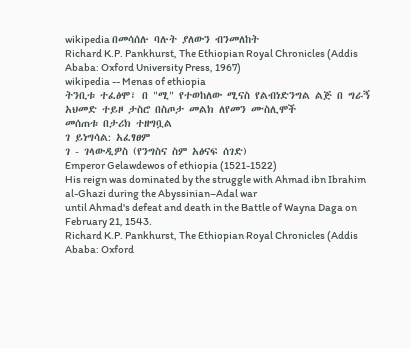wikipedia በመሳሰሉ ባሉት ያለውን ብንመለከት
Richard K.P. Pankhurst, The Ethiopian Royal Chronicles (Addis Ababa: Oxford University Press, 1967)
wikipedia -- Menas of ethiopia
ትንቢቱ ተፈፅሞ፣ በ "ሚ" የተወከለው ሚናስ የልብነድንግል ልጅ በ ግራኝ አህመድ ተይዞ ታስሮ በስጦታ መልክ ለየመን ሙስሊሞች
መሰጠቱ በታሪክ ተዘግቧል
ገ ይነግሳል: አፈፃፀም
ገ - ገላውዲዎስ (የንግስና ስም አፅናፍ ሰገድ)
Emperor Gelawdewos of ethiopia (1521-1522)
His reign was dominated by the struggle with Ahmad ibn Ibrahim al-Ghazi during the Abyssinian–Adal war
until Ahmad's defeat and death in the Battle of Wayna Daga on February 21, 1543.
Richard K.P. Pankhurst, The Ethiopian Royal Chronicles (Addis Ababa: Oxford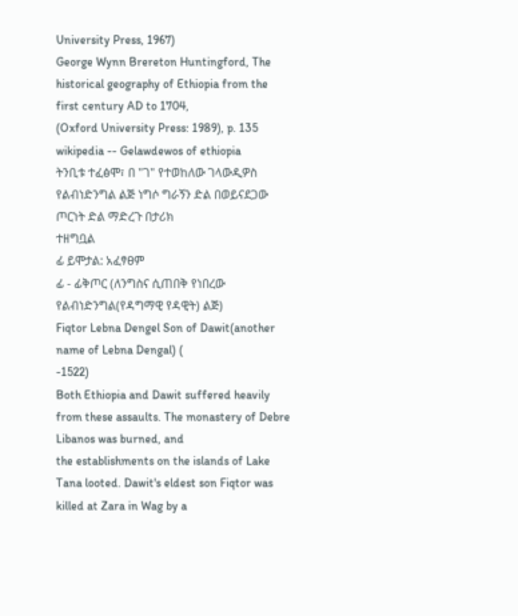University Press, 1967)
George Wynn Brereton Huntingford, The historical geography of Ethiopia from the first century AD to 1704,
(Oxford University Press: 1989), p. 135
wikipedia -- Gelawdewos of ethiopia
ትንቢቱ ተፈፅሞ፣ በ "ገ" የተወከለው ገላውዲዎስ የልብነድንግል ልጅ ነግሶ ግራኝን ድል በወይናደጋው ጦርነት ድል ማድረጉ በታሪክ
ተዘግቧል
ፊ ይሞታል: አፈፃፀም
ፊ - ፊቅጦር (ለንግስና ሲጠበቅ የነበረው የልብነድንግል(የዳግማዊ የዳዊት) ልጅ)
Fiqtor Lebna Dengel Son of Dawit(another name of Lebna Dengal) (
-1522)
Both Ethiopia and Dawit suffered heavily from these assaults. The monastery of Debre Libanos was burned, and
the establishments on the islands of Lake Tana looted. Dawit's eldest son Fiqtor was killed at Zara in Wag by a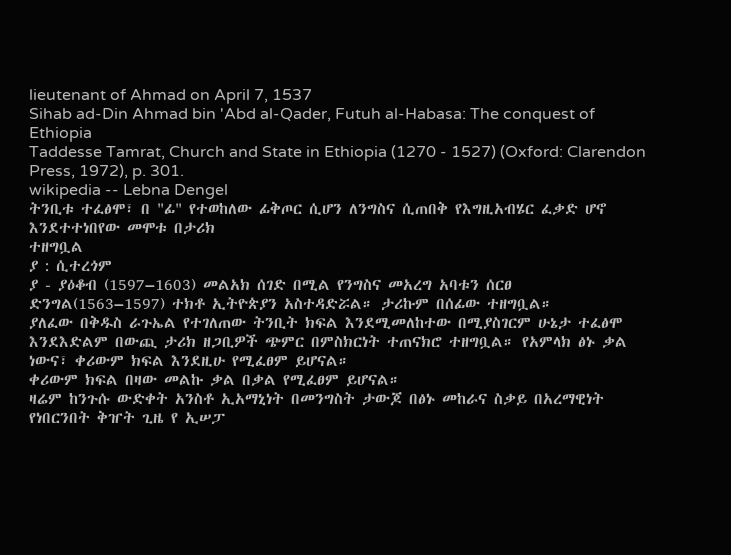lieutenant of Ahmad on April 7, 1537
Sihab ad-Din Ahmad bin 'Abd al-Qader, Futuh al-Habasa: The conquest of Ethiopia
Taddesse Tamrat, Church and State in Ethiopia (1270 - 1527) (Oxford: Clarendon Press, 1972), p. 301.
wikipedia -- Lebna Dengel
ትንቢቱ ተፈፅሞ፣ በ "ፊ" የተወከለው ፊቅጦር ሲሆን ለንግስና ሲጠበቅ የእግዚአብሄር ፈቃድ ሆኖ እንደተተነበየው መሞቱ በታሪክ
ተዘግቧል
ያ : ሲተረጎም
ያ - ያዕቆብ (1597–1603) መልአክ ሰገድ በሚል የንግስና መአረግ አባቱን ሰርፀ
ድንግል(1563–1597) ተክቶ ኢትዮጵያን አስተዳድሯል። ታሪኩም በሰፊው ተዘግቧል።
ያለፈው በቅዱስ ራጉኤል የተገለጠው ትንቢት ክፍል እንደሚመለከተው በሚያስገርም ሁኔታ ተፈፅሞ
እንደእድልም በውጪ ታሪክ ዘጋቢዎች ጭምር በምስክርነት ተጠናክሮ ተዘግቧል። የአምላክ ፅኑ ቃል
ነውና፣ ቀሪውም ክፍል እንደዚሁ የሚፈፀም ይሆናል።
ቀሪውም ክፍል በዛው መልኩ ቃል በቃል የሚፈፀም ይሆናል።
ዛሬም ከንጉሱ ውድቀት አንስቶ ኢአማኒነት በመንግስት ታውጆ በፅኑ መከራና ስቃይ በአረማዊነት
የነበርንበት ቅዠት ጊዜ የ ኢሠፓ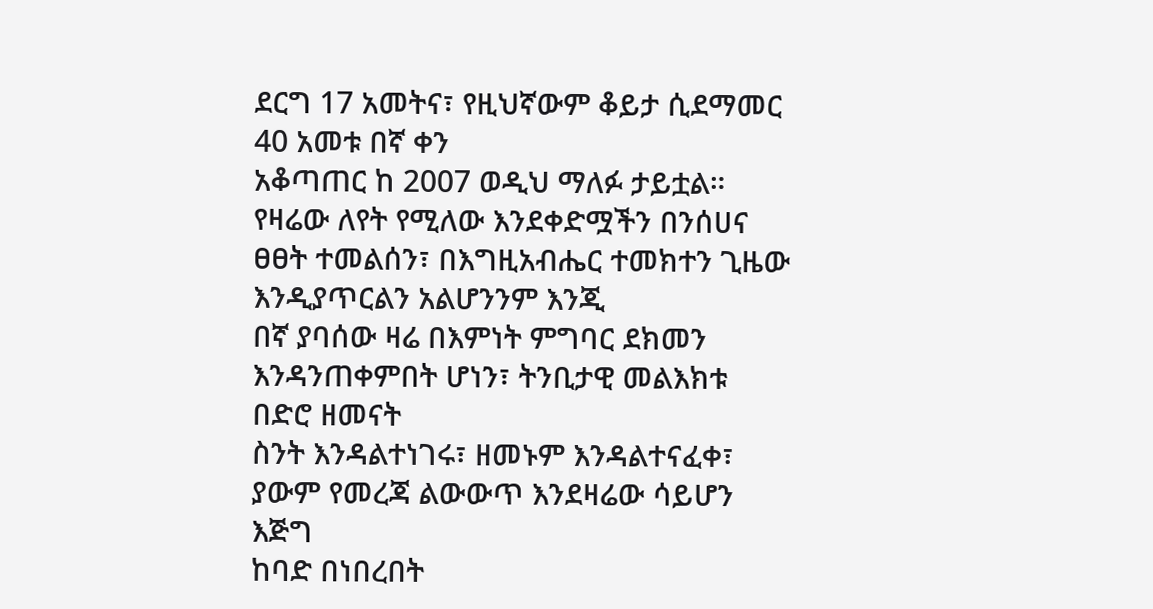ደርግ 17 አመትና፣ የዚህኛውም ቆይታ ሲደማመር 40 አመቱ በኛ ቀን
አቆጣጠር ከ 2007 ወዲህ ማለፉ ታይቷል።
የዛሬው ለየት የሚለው እንደቀድሟችን በንሰሀና ፀፀት ተመልሰን፣ በእግዚአብሔር ተመክተን ጊዜው
እንዲያጥርልን አልሆንንም እንጂ
በኛ ያባሰው ዛሬ በእምነት ምግባር ደክመን እንዳንጠቀምበት ሆነን፣ ትንቢታዊ መልእክቱ በድሮ ዘመናት
ስንት እንዳልተነገሩ፣ ዘመኑም እንዳልተናፈቀ፣ ያውም የመረጃ ልውውጥ እንደዛሬው ሳይሆን እጅግ
ከባድ በነበረበት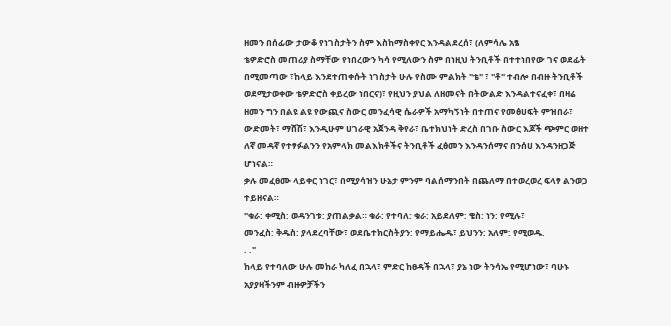ዘመን በሰፊው ታውቆ የነገስታትን ስም እስከማስቀየር እንዳልደረሰ፣ (ለምሳሌ አፄ
ቴዎድሮስ መጠሪያ ስማቸው የነበረውን ካሳ የሚለውን ስም በነዚህ ትንቢቶች በተተነበየው ገና ወደፊት
በሚመጣው ፣ከላይ እንደተጠቀሱት ነገስታት ሁሉ የስሙ ምልክት "ቴ" ፣ "ቶ" ተብሎ በብዙ ትንቢቶች
ወደሚታወቀው ቴዎድሮስ ቀይረው ነበርና)፣ የዚህን ያህል ለዘመናት በትውልድ እንዳልተናፈቀ፣ በዛሬ
ዘመን ግን በልዩ ልዩ የውጪና ስውር መንፈሳዊ ሴራዎች አማካኝነት በተጠና የመፅሀፍት ምዝበራ፣
ውድመት፣ ማሸሽ፣ እንዲሁም ሀገራዊ አጀንዳ ቅየራ፣ ቤተክህነት ድረስ በገቡ ስውር እጆች ጭምር ወዘተ
ለኛ መዳኛ የተፃፉልንን የአምላክ መልእክቶችና ትንቢቶች ፈፅመን እንዳንሰማና በንሰሀ እንዳንዘጋጅ
ሆነናል።
ቃሉ መፈፀሙ ላይቀር ነገር፣ በሚያሳዝን ሁኔታ ምንም ባልሰማንበት በጨለማ በተወረወረ ፍላፃ ልንወጋ
ተይዘናል።
"ቁራ: ቀሚስ: ወዳንገቱ: ያጠልቃል። ቁራ: የተባለ: ቁራ: አይደለም: ቄስ: ነን: የሚሉ፣
መንፈስ: ቅዱስ: ያላደረባቸው፣ ወደቤተክርስትያን: የማይሔዱ፣ ይህንን: አለም: የሚወዱ.
. ."
ከላይ የተባለው ሁሉ መከራ ካለፈ በኋላ፣ ምድር ከፀዳች በኋላ፣ ያኔ ነው ትንሳኤ የሚሆነው፣ ባሁኑ
አያያዛችንም ብዙዎቻችን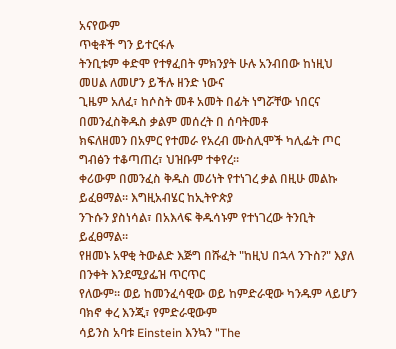አናየውም
ጥቂቶች ግን ይተርፋሉ
ትንቢቱም ቀድሞ የተፃፈበት ምክንያት ሁሉ አንብበው ከነዚህ መሀል ለመሆን ይችሉ ዘንድ ነውና
ጊዜም አለፈ፣ ከሶስት መቶ አመት በፊት ነግሯቸው ነበርና በመንፈስቅዱስ ቃልም መሰረት በ ሰባትመቶ
ክፍለዘመን በአምር የተመራ የአረብ ሙስሊሞች ካሊፌት ጦር ግብፅን ተቆጣጠረ፣ ህዝቡም ተቀየረ።
ቀሪውም በመንፈስ ቅዱስ መሪነት የተነገረ ቃል በዚሁ መልኩ ይፈፀማል። እግዚአብሄር ከኢትዮጵያ
ንጉሱን ያስነሳል፣ በአእላፍ ቅዱሳኑም የተነገረው ትንቢት ይፈፀማል።
የዘመኑ አዋቂ ትውልድ እጅግ በሹፈት "ከዚህ በኋላ ንጉስ?" እያለ በንቀት እንደሚያፌዝ ጥርጥር
የለውም። ወይ ከመንፈሳዊው ወይ ከምድራዊው ካንዱም ላይሆን ባክኖ ቀረ እንጂ፣ የምድራዊውም
ሳይንስ አባቱ Einstein እንኳን "The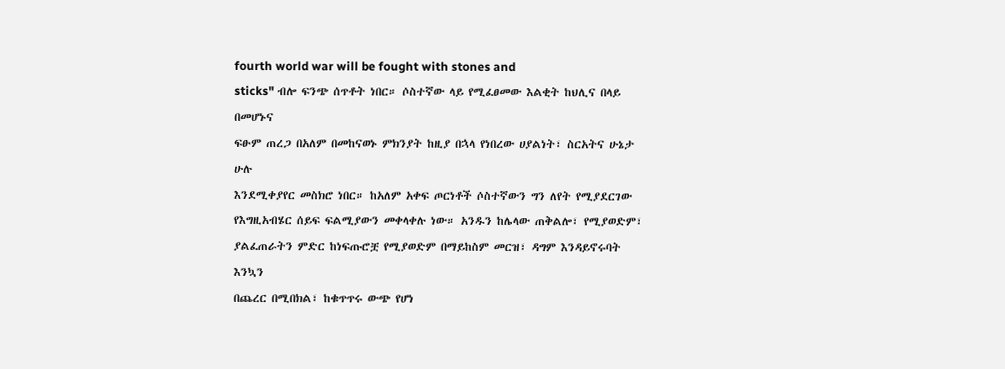fourth world war will be fought with stones and
sticks" ብሎ ፍንጭ ሰጥቶት ነበር። ሶስተኛው ላይ የሚፈፀመው እልቂት ከህሊና በላይ በመሆኑና
ፍፁም ጠረጋ በአለም በመከናወኑ ምክንያት ከዚያ በኋላ የነበረው ሀያልነት፣ ስርአትና ሁኔታ ሁሉ
እንደሚቀያየር መስክሮ ነበር። ከአለም አቀፍ ጦርነቶች ሶስተኛውን ግን ለየት የሚያደርገው
የእግዚአብሄር ሰይፍ ፍልሚያውን መቀላቀሉ ነው። አንዱን ከሌላው ጠቅልሎ፣ የሚያወድም፣
ያልፈጠራትን ምድር ከነፍጡሮቿ የሚያወድም በማይከስም መርዝ፣ ዳግም እንዳይኖሩባት እንኳን
በጨረር በሚበክል፣ ከቁጥጥሩ ውጭ የሆነ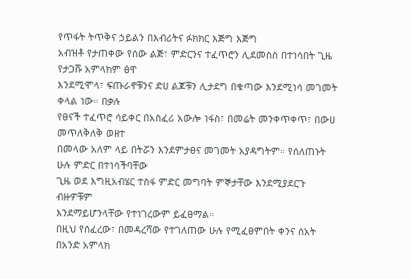የጥፋት ትጥቅና ኃይልን በእብሪትና ፉክክር እጅግ እጅግ
አብዝቶ የታጠቀው የሰው ልጅ፣ ምድርንና ተፈጥሮን ሊደመስስ በተነሳበት ጊዜ የታጋሹ አምላክም ፅዋ
እንደሚሞላ፣ ፍጡራኖቹንና ድሀ ልጆቹን ሊታደግ በቁጣው እንደሚነሳ መገመት ቀላል ነው። በቃሉ
የፀናች ተፈጥሮ ሳይቀር በአስፈሪ አውሎ ነፋስ፣ በመሬት መንቀጥቀጥ፣ በውሀ መጥለቅለቅ ወዘተ
በመላው አለም ላይ በትሯን እንደምታፀና መገመት አያዳግትም። የሰለጠኑት ሁሉ ምድር በተነሳችባቸው
ጊዜ ወደ እግዚአብሄር ተስፋ ምድር መግባት ምኞታቸው እንደሚያደርጉ ብዙዎቹም
እንደማይሆንላቸው የተነገረውም ይፈፀማል።
በዚህ የሰፈረው፣ በመዳረሻው የተገለጠው ሁሉ የሚፈፀምበት ቀንና ሰአት በአንድ አምላክ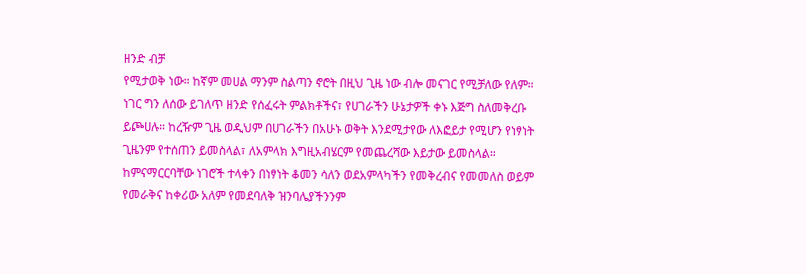ዘንድ ብቻ
የሚታወቅ ነው። ከኛም መሀል ማንም ስልጣን ኖሮት በዚህ ጊዜ ነው ብሎ መናገር የሚቻለው የለም።
ነገር ግን ለሰው ይገለጥ ዘንድ የሰፈሩት ምልክቶችና፣ የሀገራችን ሁኔታዎች ቀኑ እጅግ ስለመቅረቡ
ይጮሀሉ። ከረዥም ጊዜ ወዲህም በሀገራችን በአሁኑ ወቅት እንደሚታየው ለእፎይታ የሚሆን የነፃነት
ጊዜንም የተሰጠን ይመስላል፣ ለአምላክ እግዚአብሄርም የመጨረሻው እይታው ይመስላል።
ከምናማርርባቸው ነገሮች ተላቀን በነፃነት ቆመን ሳለን ወደአምላካችን የመቅረብና የመመለስ ወይም
የመራቅና ከቀሪው አለም የመደባለቅ ዝንባሌያችንንም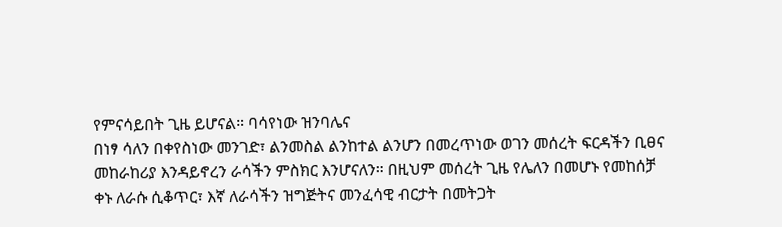የምናሳይበት ጊዜ ይሆናል። ባሳየነው ዝንባሌና
በነፃ ሳለን በቀየስነው መንገድ፣ ልንመስል ልንከተል ልንሆን በመረጥነው ወገን መሰረት ፍርዳችን ቢፀና
መከራከሪያ እንዳይኖረን ራሳችን ምስክር እንሆናለን። በዚህም መሰረት ጊዜ የሌለን በመሆኑ የመከሰቻ
ቀኑ ለራሱ ሲቆጥር፣ እኛ ለራሳችን ዝግጅትና መንፈሳዊ ብርታት በመትጋት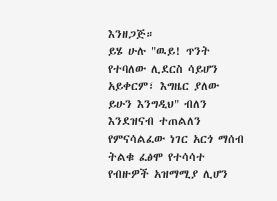እንዘጋጅ።
ይሄ ሁሉ "ዉይ! ጥንት የተባለው ሊደርስ ሳይሆን አይቀርም፣ እግዜር ያለው ይሁን እንግዲህ" ብለን
እንደዝናብ ተጠልለን የምናሳልፈው ነገር አርጎ ማሰብ ትልቁ ፈፅሞ የተሳሳተ የብዙዎች አዝማሚያ ሊሆን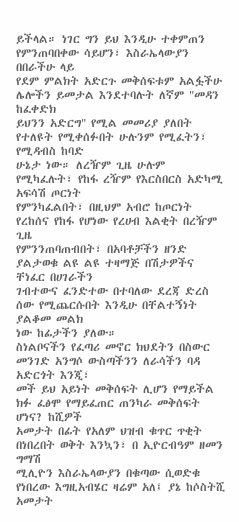ይችላል። ነገር ግን ይህ እንዲሁ ተቀምጠን የምንጠባበቀው ሳይሆን፣ እስራኤላውያን በበራችሁ ላይ
የደም ምልክት አድርጉ መቅሰፍቱም አልፏችሁ ሌሎችን ይመታል እንደተባሉት ለኛም "መዳን ከፈቀድክ
ይህንን አድርግ" የሚል መመሪያ ያለበት የተለዩት የሚቀሰፉበት ሁሉንም የሚፈትን፣ የሚዳብስ ከባድ
ሁኔታ ነው። ለረዥም ጊዜ ሁሉም የሚካፈሉት፣ የከፋ ረዥም የእርስበርስ አድካሚ አፍሳሽ ጦርነት
የምንካፈልበት፣ በዚህም አብሮ ከጦርነት የረከሰና የከፋ የሆነው የረሀብ እልቂት በረዥም ጊዜ
የምንንጠባጠብበት፣ በአባቶቻችን ዘንድ ያልታወቁ ልዩ ልዩ ተዛማጅ በሽታዎችና ቸነፈር በሀገራችን
ገብተውና ፈንድተው በተባለው ደረጃ ድረስ ሰው የሚጨርሱበት እንዲሁ በቸልተኝነት ያልቆመ መልክ
ነው ከፊታችን ያለው።
ስነልቦናችን የፈጣሪ መኖር ክህደትን በስውር መንገድ አንግሶ ውስጣችንን ለራሳችን ባዳ አድርጎት እንጂ፣
መች ይህ አይነት መቅሰፍት ሊሆን የማይችል ክፉ ፈፅሞ የማይፈጠር ጠንካራ መቅሰፍት ሆነና? ከሺዎች
አመታት በፊት የአለም ህዝብ ቁጥር ጥቂት በነበረበት ወቅት እንኳን፣ በ ኢዮርብዓም ዘመን ግማሽ
ሚሊዮን እስራኤላውያን በቁጣው ሲወድቁ የነበረው እግዚአብሄር ዛሬም አለ፤ ያኔ ከሶስትሺ አመታት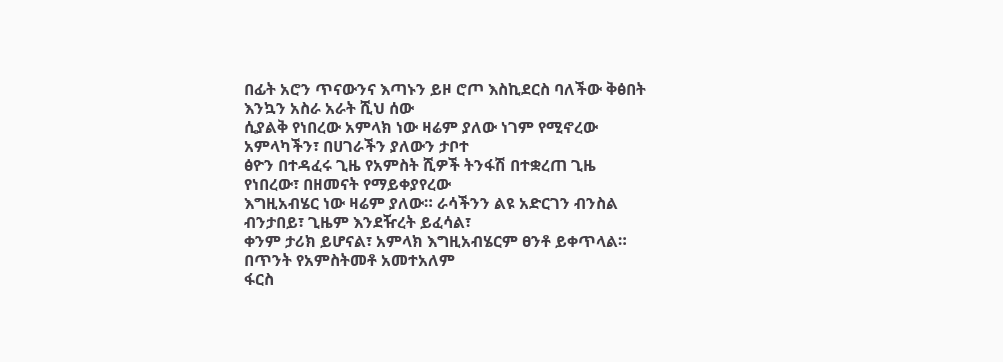በፊት አሮን ጥናውንና እጣኑን ይዞ ሮጦ እስኪደርስ ባለችው ቅፅበት እንኳን አስራ አራት ሺህ ሰው
ሲያልቅ የነበረው አምላክ ነው ዛሬም ያለው ነገም የሚኖረው አምላካችን፣ በሀገራችን ያለውን ታቦተ
ፅዮን በተዳፈሩ ጊዜ የአምስት ሺዎች ትንፋሽ በተቋረጠ ጊዜ የነበረው፣ በዘመናት የማይቀያየረው
እግዚአብሄር ነው ዛሬም ያለው። ራሳችንን ልዩ አድርገን ብንስል ብንታበይ፣ ጊዜም እንደዥረት ይፈሳል፣
ቀንም ታሪክ ይሆናል፣ አምላክ እግዚአብሄርም ፀንቶ ይቀጥላል። በጥንት የአምስትመቶ አመተአለም
ፋርስ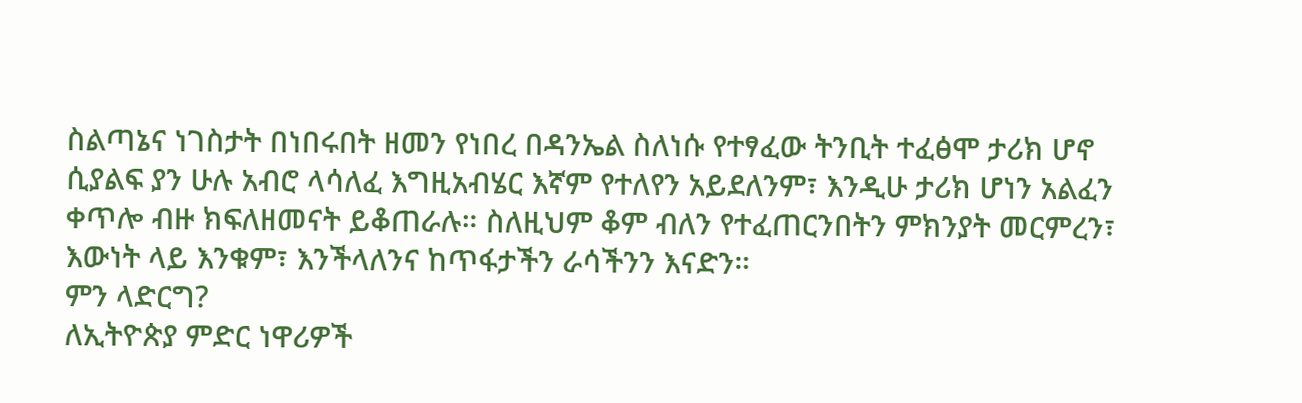ስልጣኔና ነገስታት በነበሩበት ዘመን የነበረ በዳንኤል ስለነሱ የተፃፈው ትንቢት ተፈፅሞ ታሪክ ሆኖ
ሲያልፍ ያን ሁሉ አብሮ ላሳለፈ እግዚአብሄር እኛም የተለየን አይደለንም፣ እንዲሁ ታሪክ ሆነን አልፈን
ቀጥሎ ብዙ ክፍለዘመናት ይቆጠራሉ። ስለዚህም ቆም ብለን የተፈጠርንበትን ምክንያት መርምረን፣
እውነት ላይ እንቁም፣ እንችላለንና ከጥፋታችን ራሳችንን እናድን።
ምን ላድርግ?
ለኢትዮጵያ ምድር ነዋሪዎች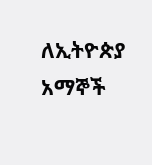ለኢትዮጵያ አማኞች